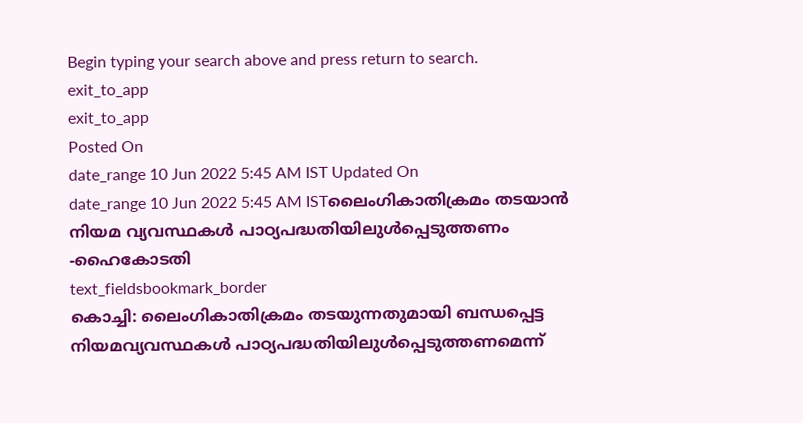Begin typing your search above and press return to search.
exit_to_app
exit_to_app
Posted On
date_range 10 Jun 2022 5:45 AM IST Updated On
date_range 10 Jun 2022 5:45 AM ISTലൈംഗികാതിക്രമം തടയാൻ നിയമ വ്യവസ്ഥകൾ പാഠ്യപദ്ധതിയിലുൾപ്പെടുത്തണം -ഹൈകോടതി
text_fieldsbookmark_border
കൊച്ചി: ലൈംഗികാതിക്രമം തടയുന്നതുമായി ബന്ധപ്പെട്ട നിയമവ്യവസ്ഥകൾ പാഠ്യപദ്ധതിയിലുൾപ്പെടുത്തണമെന്ന്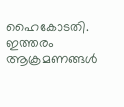ഹൈകോടതി. ഇത്തരം ആക്രമണങ്ങൾ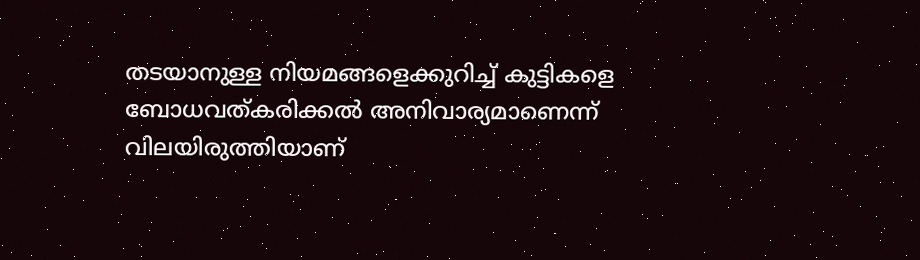തടയാനുള്ള നിയമങ്ങളെക്കുറിച്ച് കുട്ടികളെ ബോധവത്കരിക്കൽ അനിവാര്യമാണെന്ന് വിലയിരുത്തിയാണ്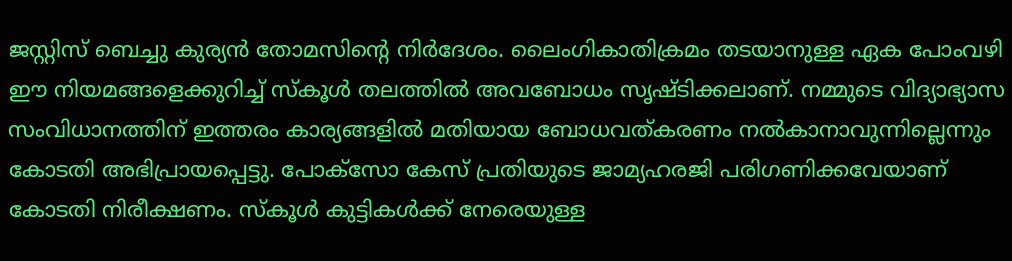ജസ്റ്റിസ് ബെച്ചു കുര്യൻ തോമസിന്റെ നിർദേശം. ലൈംഗികാതിക്രമം തടയാനുള്ള ഏക പോംവഴി ഈ നിയമങ്ങളെക്കുറിച്ച് സ്കൂൾ തലത്തിൽ അവബോധം സൃഷ്ടിക്കലാണ്. നമ്മുടെ വിദ്യാഭ്യാസ സംവിധാനത്തിന് ഇത്തരം കാര്യങ്ങളിൽ മതിയായ ബോധവത്കരണം നൽകാനാവുന്നില്ലെന്നും കോടതി അഭിപ്രായപ്പെട്ടു. പോക്സോ കേസ് പ്രതിയുടെ ജാമ്യഹരജി പരിഗണിക്കവേയാണ് കോടതി നിരീക്ഷണം. സ്കൂൾ കുട്ടികൾക്ക് നേരെയുള്ള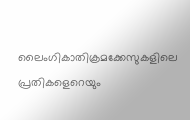ലൈംഗികാതിക്രമക്കേസുകളിലെ പ്രതികളെറെയും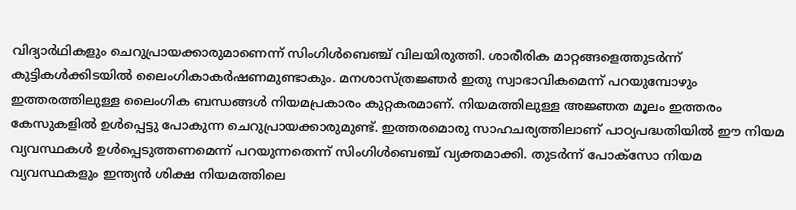വിദ്യാർഥികളും ചെറുപ്രായക്കാരുമാണെന്ന് സിംഗിൾബെഞ്ച് വിലയിരുത്തി. ശാരീരിക മാറ്റങ്ങളെത്തുടർന്ന് കുട്ടികൾക്കിടയിൽ ലൈംഗികാകർഷണമുണ്ടാകും. മനശാസ്ത്രജ്ഞർ ഇതു സ്വാഭാവികമെന്ന് പറയുമ്പോഴും ഇത്തരത്തിലുള്ള ലൈംഗിക ബന്ധങ്ങൾ നിയമപ്രകാരം കുറ്റകരമാണ്. നിയമത്തിലുള്ള അജ്ഞത മൂലം ഇത്തരം കേസുകളിൽ ഉൾപ്പെട്ടു പോകുന്ന ചെറുപ്രായക്കാരുമുണ്ട്. ഇത്തരമൊരു സാഹചര്യത്തിലാണ് പാഠ്യപദ്ധതിയിൽ ഈ നിയമ വ്യവസ്ഥകൾ ഉൾപ്പെടുത്തണമെന്ന് പറയുന്നതെന്ന് സിംഗിൾബെഞ്ച് വ്യക്തമാക്കി. തുടർന്ന് പോക്സോ നിയമ വ്യവസ്ഥകളും ഇന്ത്യൻ ശിക്ഷ നിയമത്തിലെ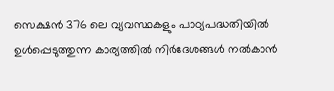സെക്ഷൻ 376 ലെ വ്യവസ്ഥകളും പാഠ്യപദ്ധതിയിൽ ഉൾപ്പെടുത്തുന്ന കാര്യത്തിൽ നിർദേശങ്ങൾ നൽകാൻ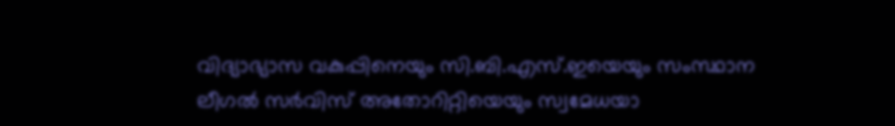വിദ്യാഭ്യാസ വകുപ്പിനെയും സി.ബി.എസ്.ഇയെയും സംസ്ഥാന ലീഗൽ സർവിസ് അതോറിറ്റിയെയും സ്വമേധയാ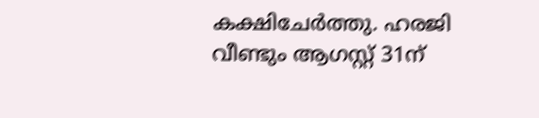കക്ഷിചേർത്തു. ഹരജി വീണ്ടും ആഗസ്റ്റ് 31ന്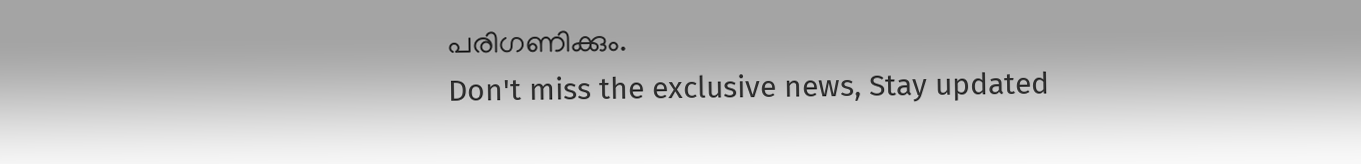പരിഗണിക്കും.
Don't miss the exclusive news, Stay updated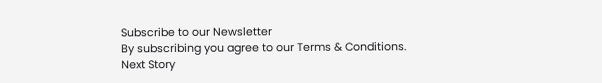Subscribe to our Newsletter
By subscribing you agree to our Terms & Conditions.
Next Story